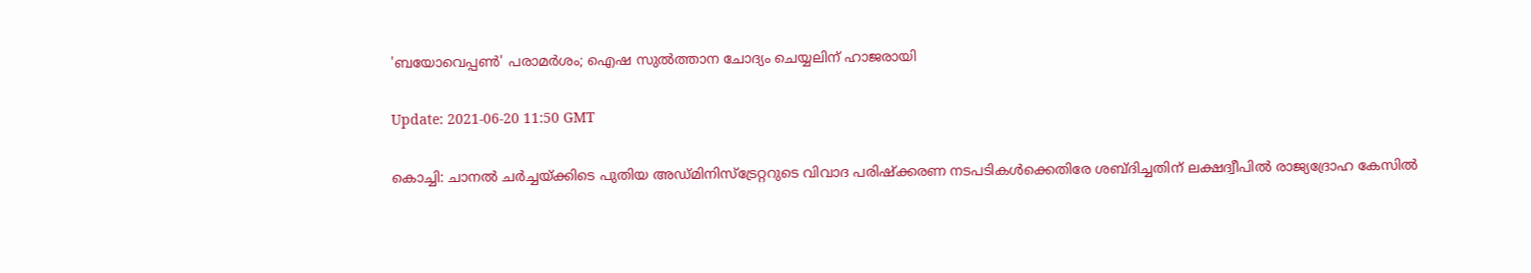'ബയോവെപ്പണ്‍' പരാമര്‍ശം; ഐഷ സുല്‍ത്താന ചോദ്യം ചെയ്യലിന് ഹാജരായി

Update: 2021-06-20 11:50 GMT

കൊച്ചി: ചാനല്‍ ചര്‍ച്ചയ്ക്കിടെ പുതിയ അഡ്മിനിസ്ട്രേറ്ററുടെ വിവാദ പരിഷ്‌ക്കരണ നടപടികള്‍ക്കെതിരേ ശബ്ദിച്ചതിന് ലക്ഷദ്വീപില്‍ രാജ്യദ്രോഹ കേസില്‍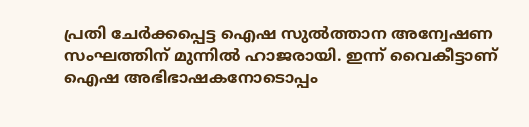പ്രതി ചേര്‍ക്കപ്പെട്ട ഐഷ സുല്‍ത്താന അന്വേഷണ സംഘത്തിന് മുന്നില്‍ ഹാജരായി. ഇന്ന് വൈകീട്ടാണ് ഐഷ അഭിഭാഷകനോടൊപ്പം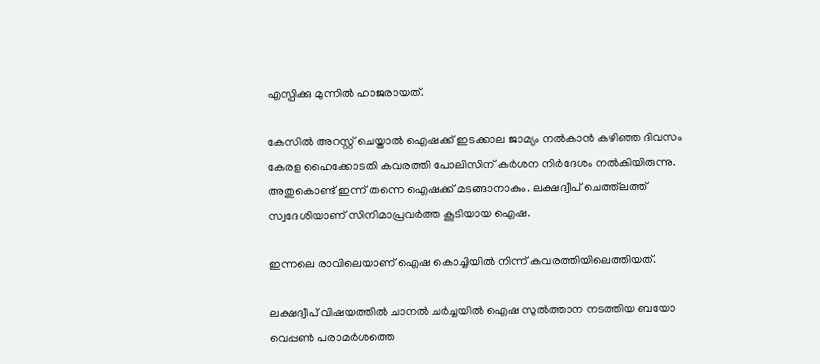എസ്പിക്കു മുന്നില്‍ ഹാജരായത്.

കേസില്‍ അറസ്റ്റ് ചെയ്താല്‍ ഐഷക്ക് ഇടക്കാല ജാമ്യം നല്‍കാന്‍ കഴിഞ്ഞ ദിവസം കേരള ഹൈക്കോടതി കവരത്തി പോലിസിന് കര്‍ശന നിര്‍ദേശം നല്‍കിയിരുന്നു. അതുകൊണ്ട് ഇന്ന് തന്നെ ഐഷക്ക് മടങ്ങാനാകും. ലക്ഷദ്വീപ് ചെത്ത്‌ലത്ത് സ്വദേശിയാണ് സിനിമാപ്രവര്‍ത്ത കൂടിയായ ഐഷ.

ഇന്നലെ രാവിലെയാണ് ഐഷ കൊച്ചിയില്‍ നിന്ന് കവരത്തിയിലെത്തിയത്.

ലക്ഷദ്വീപ് വിഷയത്തില്‍ ചാനല്‍ ചര്‍ച്ചയില്‍ ഐഷ സുല്‍ത്താന നടത്തിയ ബയോ വെപ്പണ്‍ പരാമര്‍ശത്തെ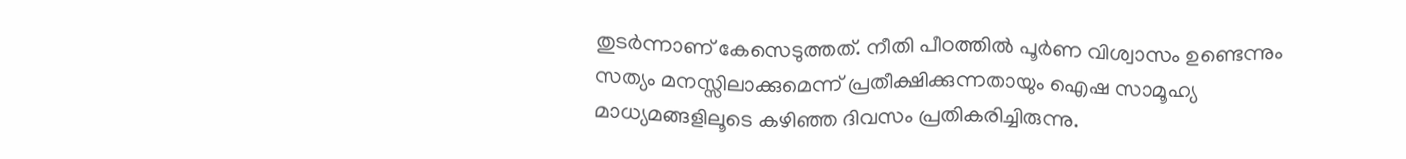തുടര്‍ന്നാണ് കേസെടുത്തത്. നീതി പീഠത്തില്‍ പൂര്‍ണ വിശ്വാസം ഉണ്ടെന്നും സത്യം മനസ്സിലാക്കുമെന്ന് പ്രതീക്ഷിക്കുന്നതായും ഐഷ സാമൂഹ്യ മാധ്യമങ്ങളിലൂടെ കഴിഞ്ഞ ദിവസം പ്രതികരിച്ചിരുന്നു.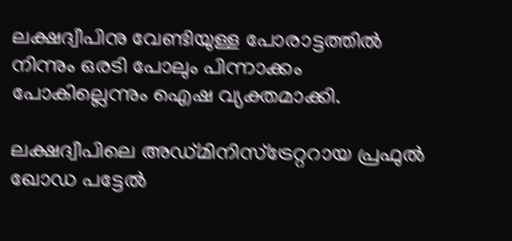ലക്ഷദ്വീപിനു വേണ്ടിയുള്ള പോരാട്ടത്തില്‍ നിന്നും ഒരടി പോലും പിന്നാക്കം പോകില്ലെന്നും ഐഷ വ്യക്തമാക്കി.

ലക്ഷദ്വീപിലെ അഡ്മിനിസ്‌ട്രേറ്ററായ പ്രഫുല്‍ ഖോഡ പട്ടേല്‍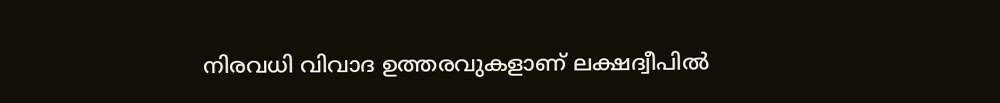നിരവധി വിവാദ ഉത്തരവുകളാണ് ലക്ഷദ്വീപില്‍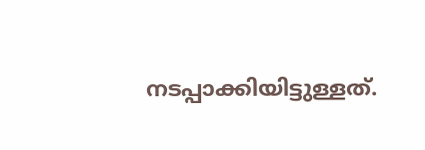നടപ്പാക്കിയിട്ടുള്ളത്.